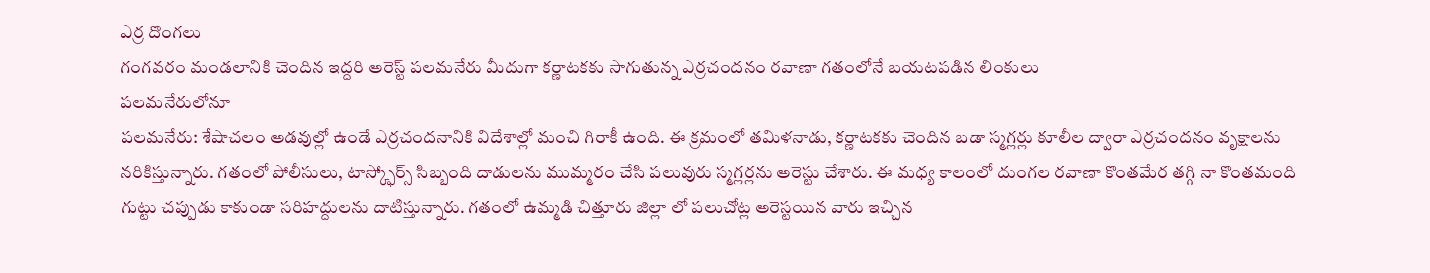ఎర్ర దొంగలు
గంగవరం మండలానికి చెందిన ఇద్దరి అరెస్ట్ పలమనేరు మీదుగా కర్ణాటకకు సాగుతున్న ఎర్రచందనం రవాణా గతంలోనే బయటపడిన లింకులు
పలమనేరులోనూ
పలమనేరు: శేషాచలం అడవుల్లో ఉండే ఎర్రచందనానికి విదేశాల్లో మంచి గిరాకీ ఉంది. ఈ క్రమంలో తమిళనాడు, కర్ణాటకకు చెందిన బడా స్మగ్లర్లు కూలీల ద్వారా ఎర్రచందనం వృక్షాలను నరికిస్తున్నారు. గతంలో పోలీసులు, టాస్క్ఫోర్స్ సిబ్బంది దాడులను ముమ్మరం చేసి పలువురు స్మగ్లర్లను అరెస్టు చేశారు. ఈ మధ్య కాలంలో దుంగల రవాణా కొంతమేర తగ్గి నా కొంతమంది గుట్టు చప్పుడు కాకుండా సరిహద్దులను దాటిస్తున్నారు. గతంలో ఉమ్మడి చిత్తూరు జిల్లా లో పలుచోట్ల అరెస్టయిన వారు ఇచ్చిన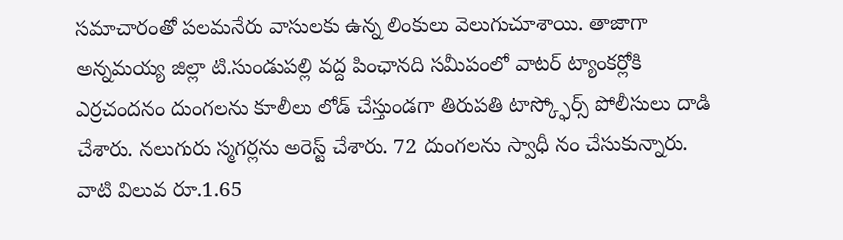సమాచారంతో పలమనేరు వాసులకు ఉన్న లింకులు వెలుగుచూశాయి. తాజాగా అన్నమయ్య జిల్లా టి.సుండుపల్లి వద్ద పింఛానది సమీపంలో వాటర్ ట్యాంకర్లోకి ఎర్రచందనం దుంగలను కూలీలు లోడ్ చేస్తుండగా తిరుపతి టాస్క్ఫోర్స్ పోలీసులు దాడి చేశారు. నలుగురు స్మగర్లను అరెస్ట్ చేశారు. 72 దుంగలను స్వాధీ నం చేసుకున్నారు. వాటి విలువ రూ.1.65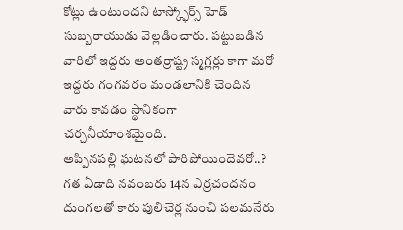కోట్లు ఉంటుందని టాస్క్ఫోర్స్ హెడ్ సుబ్బరాయుడు వెల్లడించారు. పట్టుబడిన వారిలో ఇద్దరు అంతర్రాష్ట్ర స్మగ్లర్లు కాగా మరో ఇద్దరు గంగవరం మండలానికి చెందిన వారు కావడం స్థానికంగా చర్చనీయాంశమైంది.
అప్పినపల్లి ఘటనలో పారిపోయిందెవరో..?
గత ఏడాది నవంబరు 14న ఎర్రచందనం దుంగలతో కారు పులిచెర్ల నుంచి పలమనేరు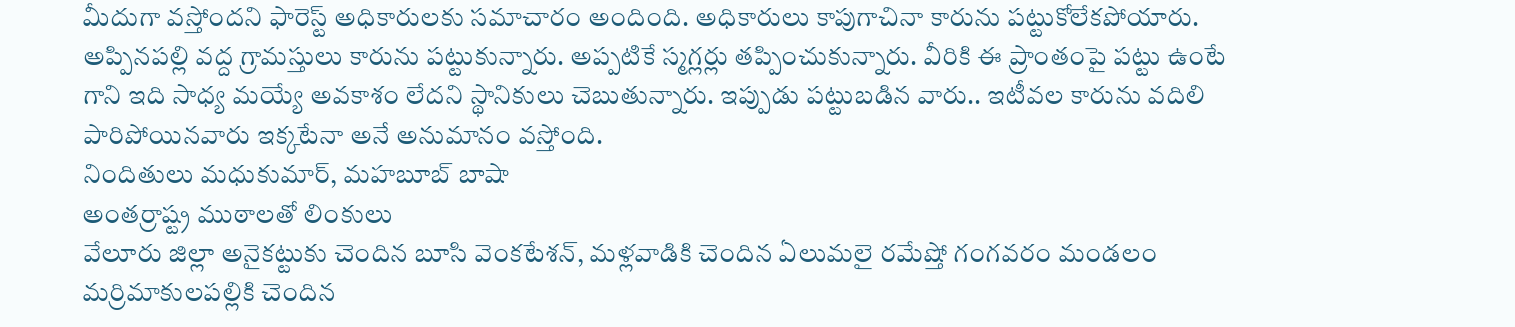మీదుగా వస్తోందని ఫారెస్ట్ అధికారులకు సమాచారం అందింది. అధికారులు కాపుగాచినా కారును పట్టుకోలేకపోయారు. అప్పినపల్లి వద్ద గ్రామస్తులు కారును పట్టుకున్నారు. అప్పటికే స్మగ్లర్లు తప్పించుకున్నారు. వీరికి ఈ ప్రాంతంపై పట్టు ఉంటే గాని ఇది సాధ్య మయ్యే అవకాశం లేదని స్థానికులు చెబుతున్నారు. ఇప్పుడు పట్టుబడిన వారు.. ఇటీవల కారును వదిలి పారిపోయినవారు ఇక్కటేనా అనే అనుమానం వస్తోంది.
నిందితులు మధుకుమార్, మహబూబ్ బాషా
అంతర్రాష్ట్ర ముఠాలతో లింకులు
వేలూరు జిల్లా అనైకట్టుకు చెందిన బూసి వెంకటేశన్, మళ్లవాడికి చెందిన ఏలుమలై రమేష్తో గంగవరం మండలం మర్రిమాకులపల్లికి చెందిన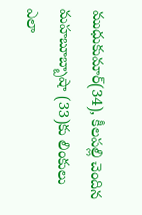ముధుకుమార్(34), కీలపల్లి చెందిన మహబూబ్బాషా (33)కు లింకులు ఎలా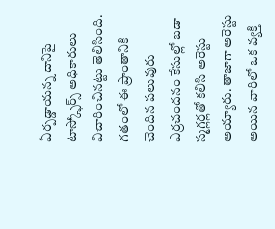ఏర్పడ్డాయన్న దానిపై టాస్క్ఫోర్స్ అధికారులు విచారించినట్టు తెలిసింది. గతంలో ఈ ప్రాంతానికి చెందిన పలువురు ఎర్రచందనం కేసుల్లో బడా స్మగ్లర్లతో కలిసి అరెస్టు అయ్యారు. తాజాగా అరెస్టు అయిన వారిలో ఒక వ్యక్తి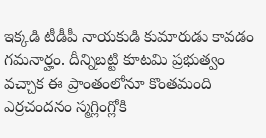ఇక్కడి టీడీపీ నాయకుడి కుమారుడు కావడం గమనార్హం. దీన్నిబట్టి కూటమి ప్రభుత్వం వచ్చాక ఈ ప్రాంతంలోనూ కొంతమంది ఎర్రచందనం స్మగ్లింగ్లోకి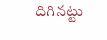దిగినట్టు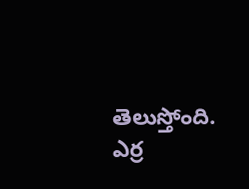తెలుస్తోంది.
ఎర్ర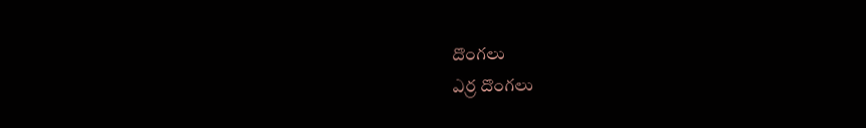దొంగలు
ఎర్ర దొంగలు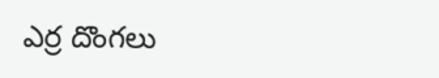ఎర్ర దొంగలు